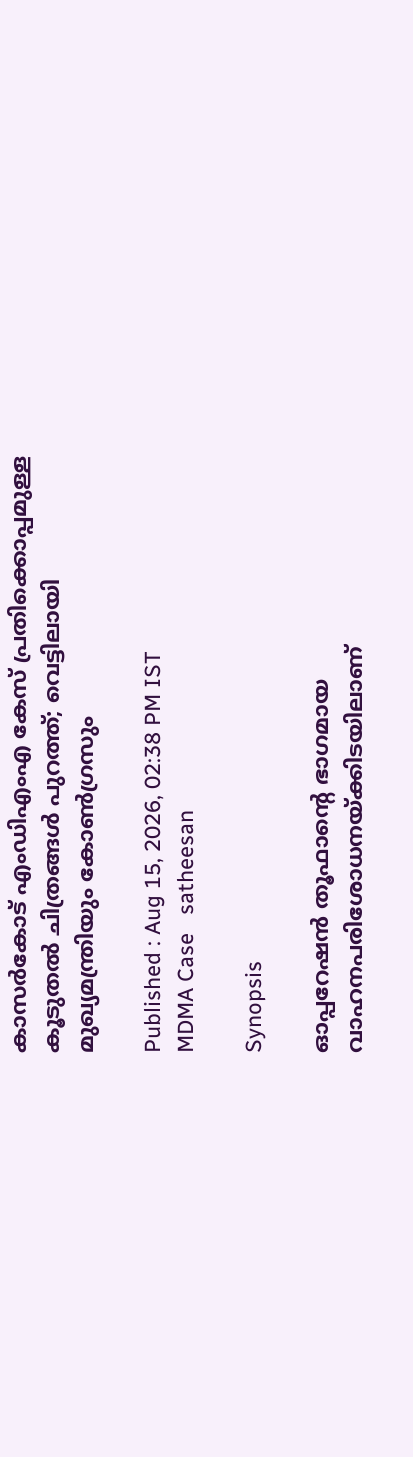കാസർകോട് എംഡിഎംഎ കേസ് പ്രതിക്കൊപ്പമുള്ള കൂടുതൽ ചിത്രങ്ങൾ പുറത്ത്; വെട്ടിലായി മുഖ്യമന്ത്രിയും കോൺഗ്രസും

Published : Aug 15, 2026, 02:38 PM IST
MDMA Case   satheesan

Synopsis

ഓപ്പറേഷൻ തൂഫാൻ്റെ ഭാഗമായ വാഹനപരിശോധനയ്ക്കിടയിലാണ്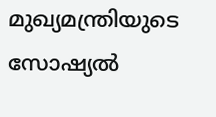മുഖ്യമന്ത്രിയുടെ സോഷ്യൽ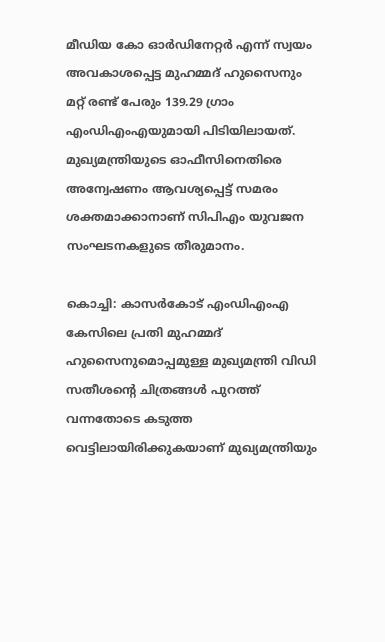മീഡിയ കോ ഓർഡിനേറ്റർ എന്ന് സ്വയം അവകാശപ്പെട്ട മുഹമ്മദ് ഹുസൈനും മറ്റ് രണ്ട് പേരും 139.29 ഗ്രാം എംഡിഎംഎയുമായി പിടിയിലായത്. മുഖ്യമന്ത്രിയുടെ ഓഫീസിനെതിരെ അന്വേഷണം ആവശ്യപ്പെട്ട് സമരം ശക്തമാക്കാനാണ് സിപിഎം യുവജന സംഘടനകളുടെ തീരുമാനം.

കൊച്ചി: കാസർകോട് എംഡിഎംഎ കേസിലെ പ്രതി മുഹമ്മദ് ഹുസൈനുമൊപ്പമുള്ള മുഖ്യമന്ത്രി വിഡി സതീശന്‍റെ ചിത്രങ്ങൾ പുറത്ത് വന്നതോടെ കടുത്ത വെട്ടിലായിരിക്കുകയാണ് മുഖ്യമന്ത്രിയും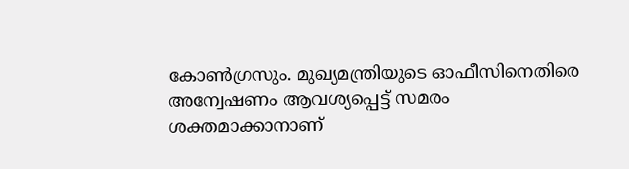കോൺഗ്രസും. മുഖ്യമന്ത്രിയുടെ ഓഫീസിനെതിരെ അന്വേഷണം ആവശ്യപ്പെട്ട് സമരം ശക്തമാക്കാനാണ്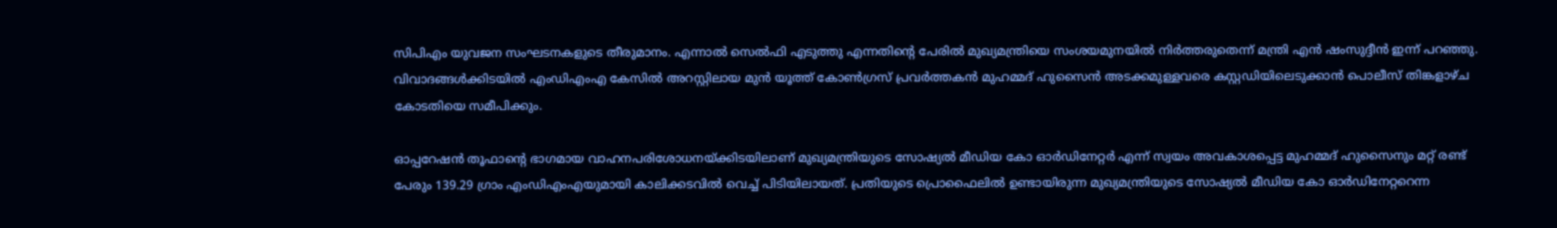സിപിഎം യുവജന സംഘടനകളുടെ തീരുമാനം. എന്നാൽ സെൽഫി എടുത്തു എന്നതിന്‍റെ പേരിൽ മുഖ്യമന്ത്രിയെ സംശയമുനയിൽ നിർത്തരുതെന്ന് മന്ത്രി എൻ ഷംസുദ്ദീൻ ഇന്ന് പറഞ്ഞു. വിവാദങ്ങൾക്കിടയിൽ എംഡിഎംഎ കേസിൽ അറസ്റ്റിലായ മുൻ യൂത്ത് കോൺഗ്രസ് പ്രവർത്തകൻ മുഹമ്മദ് ഹുസൈൻ അടക്കമുള്ളവരെ കസ്റ്റഡിയിലെടുക്കാൻ പൊലീസ് തിങ്കളാഴ്ച കോടതിയെ സമീപിക്കും.

ഓപ്പറേഷൻ തൂഫാൻ്റെ ഭാഗമായ വാഹനപരിശോധനയ്ക്കിടയിലാണ് മുഖ്യമന്ത്രിയുടെ സോഷ്യൽ മീഡിയ കോ ഓർഡിനേറ്റർ എന്ന് സ്വയം അവകാശപ്പെട്ട മുഹമ്മദ് ഹുസൈനും മറ്റ് രണ്ട് പേരും 139.29 ഗ്രാം എംഡിഎംഎയുമായി കാലിക്കടവിൽ വെച്ച് പിടിയിലായത്. പ്രതിയുടെ പ്രൊഫൈലിൽ ഉണ്ടായിരുന്ന മുഖ്യമന്ത്രിയുടെ സോഷ്യൽ മീഡിയ കോ ഓർഡിനേറ്ററെന്ന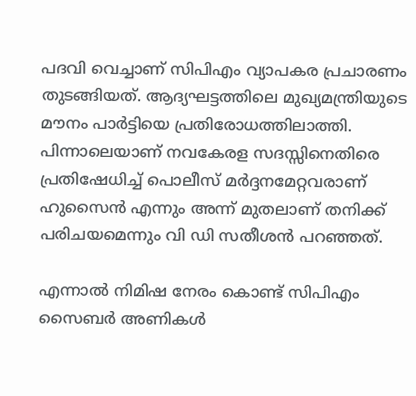പദവി വെച്ചാണ് സിപിഎം വ്യാപകര പ്രചാരണം തുടങ്ങിയത്. ആദ്യഘട്ടത്തിലെ മുഖ്യമന്ത്രിയുടെ മൗനം പാർട്ടിയെ പ്രതിരോധത്തിലാത്തി. പിന്നാലെയാണ് നവകേരള സദസ്സിനെതിരെ പ്രതിഷേധിച്ച് പൊലീസ് മർദ്ദനമേറ്റവരാണ് ഹുസൈൻ എന്നും അന്ന് മുതലാണ് തനിക്ക് പരിചയമെന്നും വി ഡി സതീശൻ പറഞ്ഞത്.

എന്നാൽ നിമിഷ നേരം കൊണ്ട് സിപിഎം സൈബർ അണികൾ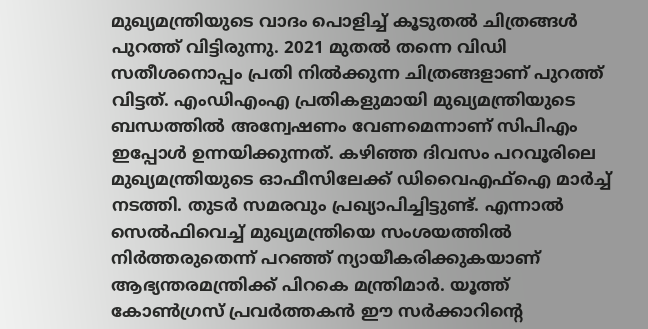മുഖ്യമന്ത്രിയുടെ വാദം പൊളിച്ച് കൂടുതൽ ചിത്രങ്ങൾ പുറത്ത് വിട്ടിരുന്നു. 2021 മുതൽ തന്നെ വിഡി സതീശനൊപ്പം പ്രതി നിൽക്കുന്ന ചിത്രങ്ങളാണ് പുറത്ത് വിട്ടത്. എംഡിഎംഎ പ്രതികളുമായി മുഖ്യമന്ത്രിയുടെ ബന്ധത്തിൽ അന്വേഷണം വേണമെന്നാണ് സിപിഎം ഇപ്പോൾ ഉന്നയിക്കുന്നത്. കഴിഞ്ഞ ദിവസം പറവൂരിലെ മുഖ്യമന്ത്രിയുടെ ഓഫീസിലേക്ക് ഡിവൈഎഫ്ഐ മാർച്ച് നടത്തി. തുടർ സമരവും പ്രഖ്യാപിച്ചിട്ടുണ്ട്. എന്നാൽ സെൽഫിവെച്ച് മുഖ്യമന്ത്രിയെ സംശയത്തിൽ നിർത്തരുതെന്ന് പറഞ്ഞ് ന്യായീകരിക്കുകയാണ് ആഭ്യന്തരമന്ത്രിക്ക് പിറകെ മന്ത്രിമാര്‍. യൂത്ത് കോൺഗ്രസ് പ്രവർത്തകൻ ഈ സർക്കാറിന്‍റെ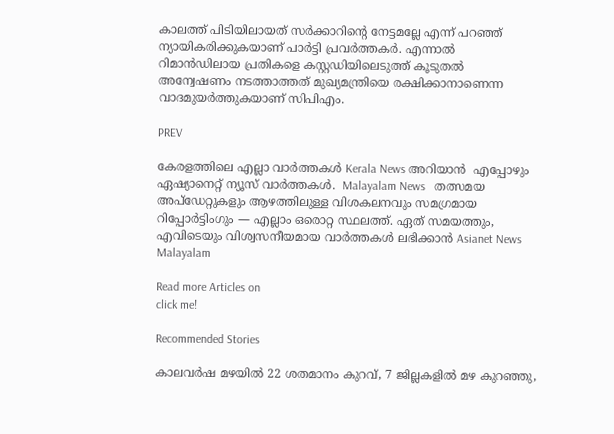കാലത്ത് പിടിയിലായത് സർക്കാറിന്‍റെ നേട്ടമല്ലേ എന്ന് പറഞ്ഞ് ന്യായികരിക്കുകയാണ് പാർട്ടി പ്രവർത്തകർ. എന്നാൽ റിമാൻഡിലായ പ്രതികളെ കസ്റ്റഡിയിലെടുത്ത് കൂടുതൽ അന്വേഷണം നടത്താത്തത് മുഖ്യമന്ത്രിയെ രക്ഷിക്കാനാണെന്ന വാദമുയർത്തുകയാണ് സിപിഎം.

PREV

കേരളത്തിലെ എല്ലാ വാർത്തകൾ Kerala News അറിയാൻ  എപ്പോഴും ഏഷ്യാനെറ്റ് ന്യൂസ് വാർത്തകൾ.  Malayalam News   തത്സമയ അപ്‌ഡേറ്റുകളും ആഴത്തിലുള്ള വിശകലനവും സമഗ്രമായ റിപ്പോർട്ടിംഗും — എല്ലാം ഒരൊറ്റ സ്ഥലത്ത്. ഏത് സമയത്തും, എവിടെയും വിശ്വസനീയമായ വാർത്തകൾ ലഭിക്കാൻ Asianet News Malayalam

Read more Articles on
click me!

Recommended Stories

കാലവർഷ മഴയിൽ 22 ശതമാനം കുറവ്, 7 ജില്ലകളിൽ മഴ കുറഞ്ഞു,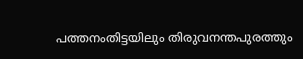പത്തനംതിട്ടയിലും തിരുവനന്തപുരത്തും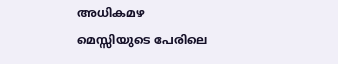അധികമഴ
മെസ്സിയുടെ പേരിലെ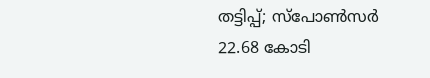തട്ടിപ്പ്; സ്പോൺസർ 22.68 കോടി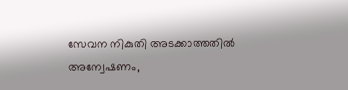സേവന നികുതി അടക്കാത്തതിൽ അന്വേഷണം,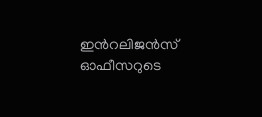ഇന്‍റലിജൻസ് ഓഫീസറുടെ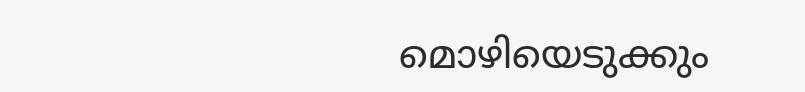മൊഴിയെടുക്കും